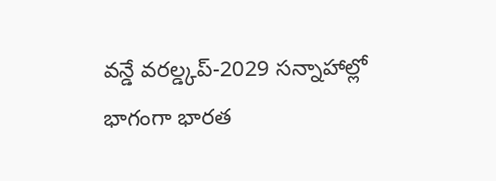వన్డే వరల్డ్కప్-2029 సన్నాహాల్లో భాగంగా భారత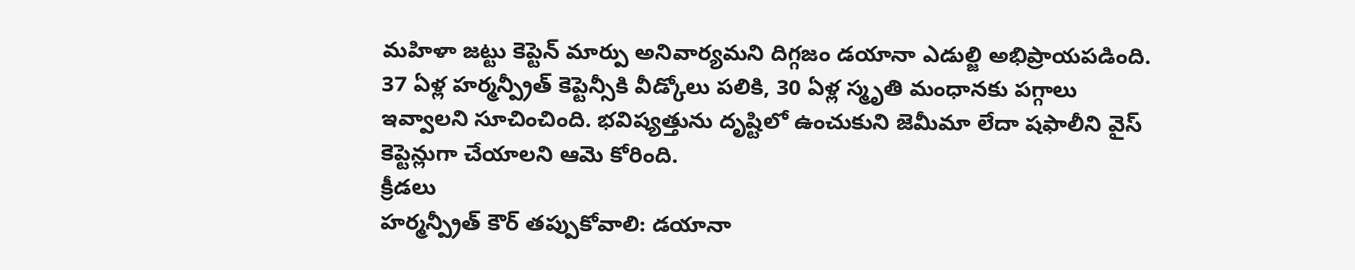మహిళా జట్టు కెప్టెన్ మార్పు అనివార్యమని దిగ్గజం డయానా ఎడుల్జి అభిప్రాయపడింది. 37 ఏళ్ల హర్మన్ప్రీత్ కెప్టెన్సీకి వీడ్కోలు పలికి, 30 ఏళ్ల స్మృతి మంధానకు పగ్గాలు ఇవ్వాలని సూచించింది. భవిష్యత్తును దృష్టిలో ఉంచుకుని జెమీమా లేదా షఫాలీని వైస్ కెప్టెన్లుగా చేయాలని ఆమె కోరింది.
క్రీడలు
హర్మన్ప్రీత్ కౌర్ తప్పుకోవాలి: డయానా